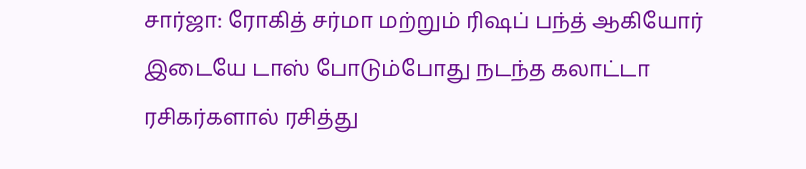சார்ஜா: ரோகித் சர்மா மற்றும் ரிஷப் பந்த் ஆகியோர் இடையே டாஸ் போடும்போது நடந்த கலாட்டா ரசிகர்களால் ரசித்து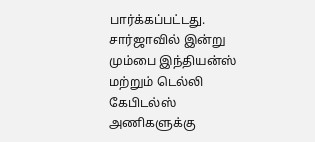பார்க்கப்பட்டது. சார்ஜாவில் இன்று மும்பை இந்தியன்ஸ் மற்றும் டெல்லி கேபிடல்ஸ் அணிகளுக்கு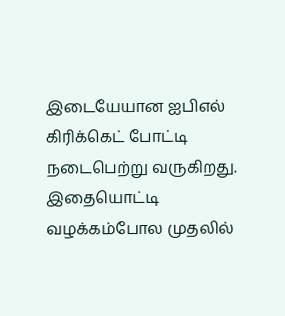இடையேயான ஐபிஎல் கிரிக்கெட் போட்டி நடைபெற்று வருகிறது. இதையொட்டி வழக்கம்போல முதலில்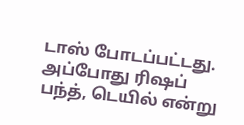டாஸ் போடப்பட்டது. அப்போது ரிஷப் பந்த், டெயில் என்று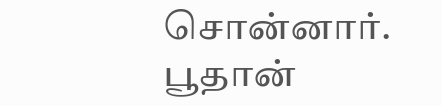சொன்னார். பூதான்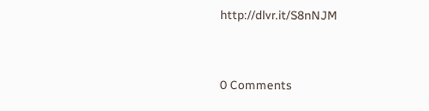http://dlvr.it/S8nNJM


0 Comments